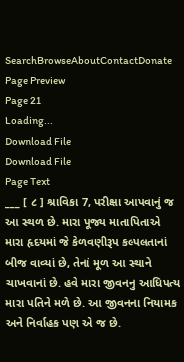SearchBrowseAboutContactDonate
Page Preview
Page 21
Loading...
Download File
Download File
Page Text
___ [ ૮ ] શ્રાવિકા 7, પરીક્ષા આપવાનું જ આ સ્થળ છે. મારા પૂજ્ય માતાપિતાએ મારા હૃદયમાં જે કેળવણીરૂપ કલ્પલતાનાં બીજ વાવ્યાં છે, તેનાં મૂળ આ સ્થાને ચાખવાનાં છે. હવે મારા જીવનનુ આધિપત્ય મારા પતિને મળે છે. આ જીવનના નિયામક અને નિર્વાહક પણ એ જ છે.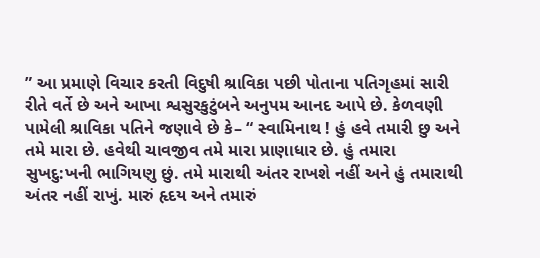” આ પ્રમાણે વિચાર કરતી વિદુષી શ્રાવિકા પછી પોતાના પતિગૃહમાં સારી રીતે વર્તે છે અને આખા શ્વસુરકુટુંબને અનુપમ આનદ આપે છે. કેળવણી પામેલી શ્રાવિકા પતિને જણાવે છે કે– “ સ્વામિનાથ ! હું હવે તમારી છુ અને તમે મારા છે. હવેથી ચાવજીવ તમે મારા પ્રાણાધાર છે. હું તમારા સુખદુ:ખની ભાગિયણુ છું. તમે મારાથી અંતર રાખશે નહીં અને હું તમારાથી અંતર નહીં રાખું. મારું હૃદય અને તમારું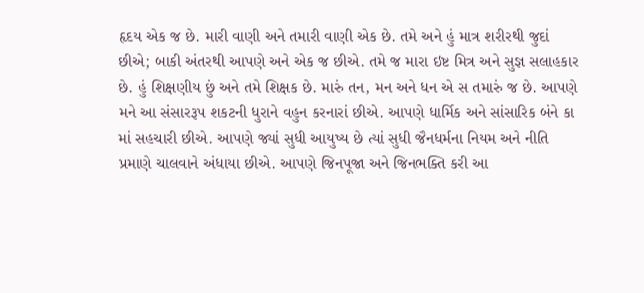હૃદય એક જ છે. મારી વાણી અને તમારી વાણી એક છે. તમે અને હું માત્ર શરીરથી જુદાં છીએ; બાકી અંતરથી આપણે અને એક જ છીએ. તમે જ મારા ઇષ્ટ મિત્ર અને સુજ્ઞ સલાહકાર છે. હું શિક્ષણીય છું અને તમે શિક્ષક છે. મારું તન, મન અને ધન એ સ તમારું જ છે. આપણે મને આ સંસારરૂપ શકટની ધુરાને વહુન કરનારાં છીએ. આપણે ધાર્મિક અને સાંસારિક બંને કા માં સહચારી છીએ. આપણે જ્યાં સુધી આયુષ્ય છે ત્યાં સુધી જૈનધર્મના નિયમ અને નીતિ પ્રમાણે ચાલવાને અંધાયા છીએ. આપણે જિનપૂજા અને જિનભક્તિ કરી આ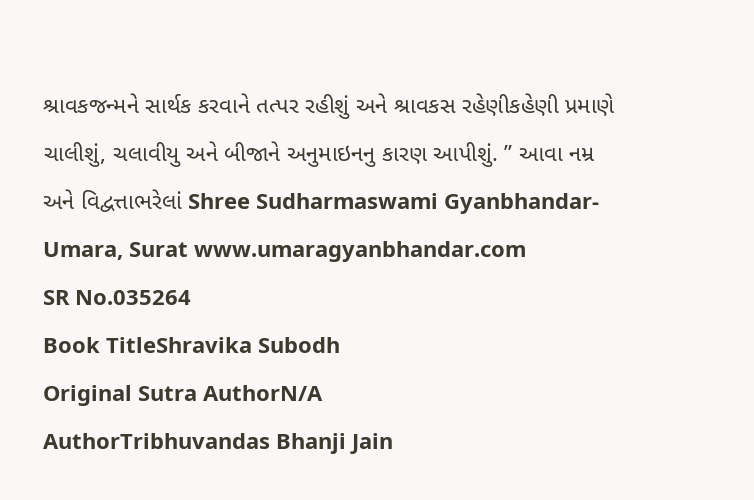શ્રાવકજન્મને સાર્થક કરવાને તત્પર રહીશું અને શ્રાવકસ રહેણીકહેણી પ્રમાણે ચાલીશું, ચલાવીયુ અને બીજાને અનુમાઇનનુ કારણ આપીશું. ” આવા નમ્ર અને વિદ્વત્તાભરેલાં Shree Sudharmaswami Gyanbhandar-Umara, Surat www.umaragyanbhandar.com
SR No.035264
Book TitleShravika Subodh
Original Sutra AuthorN/A
AuthorTribhuvandas Bhanji Jain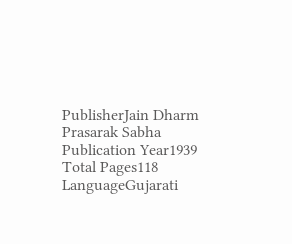PublisherJain Dharm Prasarak Sabha
Publication Year1939
Total Pages118
LanguageGujarati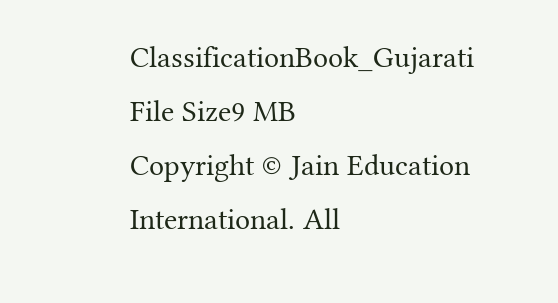ClassificationBook_Gujarati
File Size9 MB
Copyright © Jain Education International. All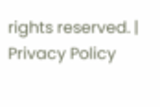rights reserved. | Privacy Policy